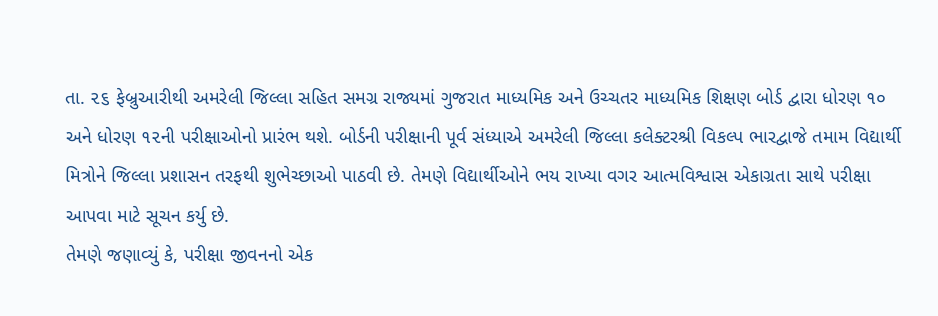તા. ૨૬ ફેબ્રુઆરીથી અમરેલી જિલ્લા સહિત સમગ્ર રાજ્યમાં ગુજરાત માધ્યમિક અને ઉચ્ચતર માધ્યમિક શિક્ષણ બોર્ડ દ્વારા ધોરણ ૧૦ અને ધોરણ ૧૨ની પરીક્ષાઓનો પ્રારંભ થશે. બોર્ડની પરીક્ષાની પૂર્વ સંધ્યાએ અમરેલી જિલ્લા કલેક્ટરશ્રી વિકલ્પ ભારદ્વાજે તમામ વિદ્યાર્થી મિત્રોને જિલ્લા પ્રશાસન તરફથી શુભેચ્છાઓ પાઠવી છે. તેમણે વિદ્યાર્થીઓને ભય રાખ્યા વગર આત્મવિશ્વાસ એકાગ્રતા સાથે પરીક્ષા આપવા માટે સૂચન કર્યુ છે.
તેમણે જણાવ્યું કે, પરીક્ષા જીવનનો એક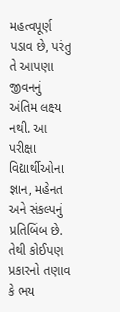મહત્વપૂર્ણ પડાવ છે, પરંતુ તે આપણા જીવનનું અંતિમ લક્ષ્ય નથી. આ પરીક્ષા વિદ્યાર્થીઓના જ્ઞાન, મહેનત અને સંકલ્પનું પ્રતિબિંબ છે. તેથી કોઈપણ પ્રકારનો તણાવ કે ભય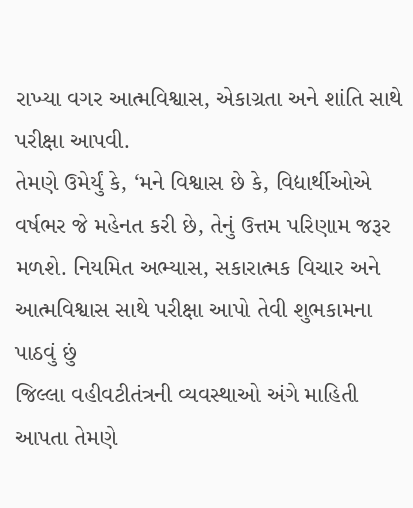રાખ્યા વગર આત્મવિશ્વાસ, એકાગ્રતા અને શાંતિ સાથે પરીક્ષા આપવી.
તેમણે ઉમેર્યું કે, ‘મને વિશ્વાસ છે કે, વિદ્યાર્થીઓએ વર્ષભર જે મહેનત કરી છે, તેનું ઉત્તમ પરિણામ જરૂર મળશે. નિયમિત અભ્યાસ, સકારાત્મક વિચાર અને આત્મવિશ્વાસ સાથે પરીક્ષા આપો તેવી શુભકામના પાઠવું છું
જિલ્લા વહીવટીતંત્રની વ્યવસ્થાઓ અંગે માહિતી આપતા તેમણે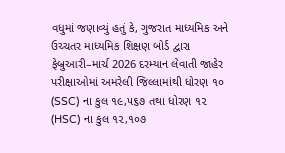વધુમાં જણાવ્યું હતું કે, ગુજરાત માધ્યમિક અને ઉચ્ચતર માધ્યમિક શિક્ષણ બોર્ડ દ્વારા ફેબ્રુઆરી–માર્ચ 2026 દરમ્યાન લેવાતી જાહેર પરીક્ષાઓમાં અમરેલી જિલ્લામાંથી ધોરણ ૧૦ (SSC) ના કુલ ૧૯,૫૬૭ તથા ધોરણ ૧૨ (HSC) ના કુલ ૧૨,૧૦૭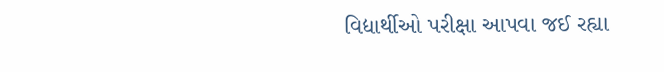વિદ્યાર્થીઓ પરીક્ષા આપવા જઈ રહ્યા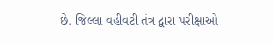છે. જિલ્લા વહીવટી તંત્ર દ્વારા પરીક્ષાઓ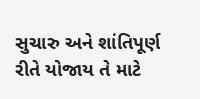સુચારુ અને શાંતિપૂર્ણ રીતે યોજાય તે માટે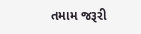તમામ જરૂરી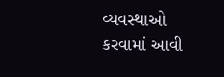વ્યવસ્થાઓ કરવામાં આવી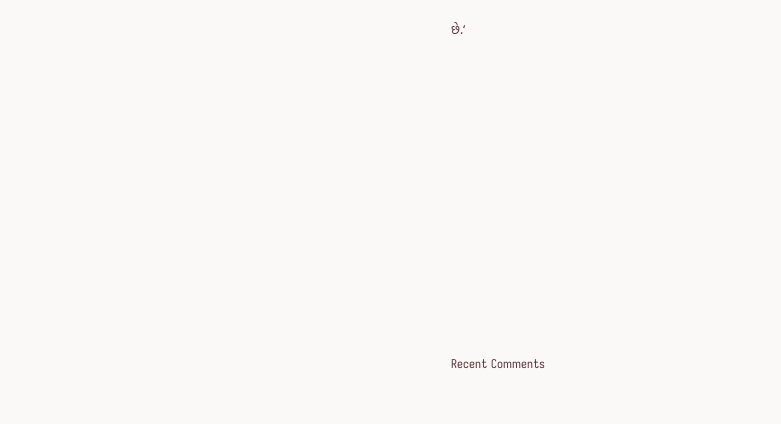છે.‘

















Recent Comments